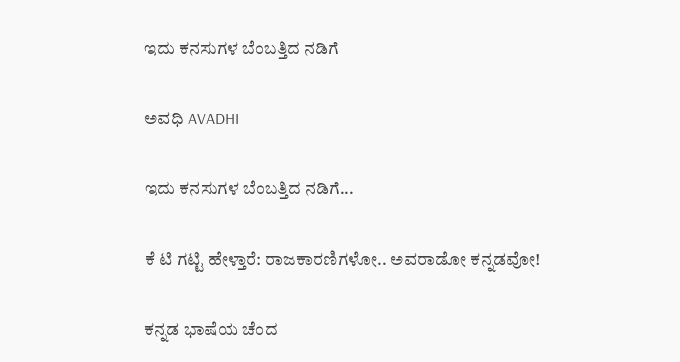ಇದು ಕನಸುಗಳ ಬೆಂಬತ್ತಿದ ನಡಿಗೆ‍

ಅವಧಿ AVADHI

ಇದು ಕನಸುಗಳ ಬೆಂಬತ್ತಿದ ನಡಿಗೆ...

ಕೆ ಟಿ ಗಟ್ಟಿ ಹೇಳ್ತಾರೆ: ರಾಜಕಾರಣಿಗಳೋ.. ಅವರಾಡೋ ಕನ್ನಡವೋ!

ಕನ್ನಡ ಭಾಷೆಯ ಚೆಂದ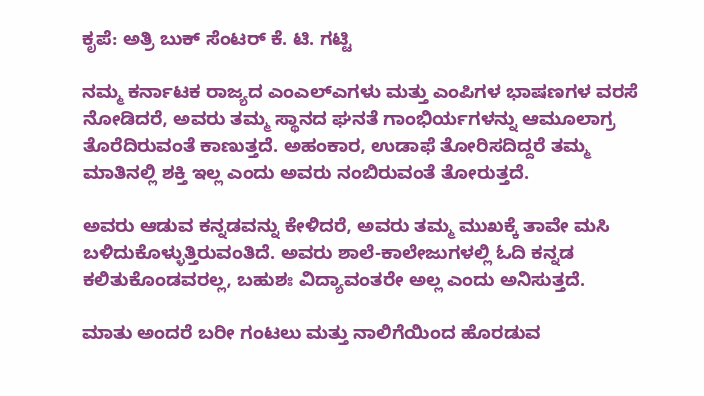ಕೃಪೆ: ಅತ್ರಿ ಬುಕ್ ಸೆಂಟರ್ ಕೆ. ಟಿ. ಗಟ್ಟಿ

ನಮ್ಮ ಕರ್ನಾಟಕ ರಾಜ್ಯದ ಎಂಎಲ್‍ಎಗಳು ಮತ್ತು ಎಂಪಿಗಳ ಭಾಷಣಗಳ ವರಸೆ ನೋಡಿದರೆ, ಅವರು ತಮ್ಮ ಸ್ಥಾನದ ಘನತೆ ಗಾಂಭಿರ್ಯಗಳನ್ನು ಆಮೂಲಾಗ್ರ ತೊರೆದಿರುವಂತೆ ಕಾಣುತ್ತದೆ. ಅಹಂಕಾರ, ಉಡಾಫೆ ತೋರಿಸದಿದ್ದರೆ ತಮ್ಮ ಮಾತಿನಲ್ಲಿ ಶಕ್ತಿ ಇಲ್ಲ ಎಂದು ಅವರು ನಂಬಿರುವಂತೆ ತೋರುತ್ತದೆ.

ಅವರು ಆಡುವ ಕನ್ನಡವನ್ನು ಕೇಳಿದರೆ, ಅವರು ತಮ್ಮ ಮುಖಕ್ಕೆ ತಾವೇ ಮಸಿ ಬಳಿದುಕೊಳ್ಳುತ್ತಿರುವಂತಿದೆ. ಅವರು ಶಾಲೆ-ಕಾಲೇಜುಗಳಲ್ಲಿ ಓದಿ ಕನ್ನಡ ಕಲಿತುಕೊಂಡವರಲ್ಲ, ಬಹುಶಃ ವಿದ್ಯಾವಂತರೇ ಅಲ್ಲ ಎಂದು ಅನಿಸುತ್ತದೆ.

ಮಾತು ಅಂದರೆ ಬರೀ ಗಂಟಲು ಮತ್ತು ನಾಲಿಗೆಯಿಂದ ಹೊರಡುವ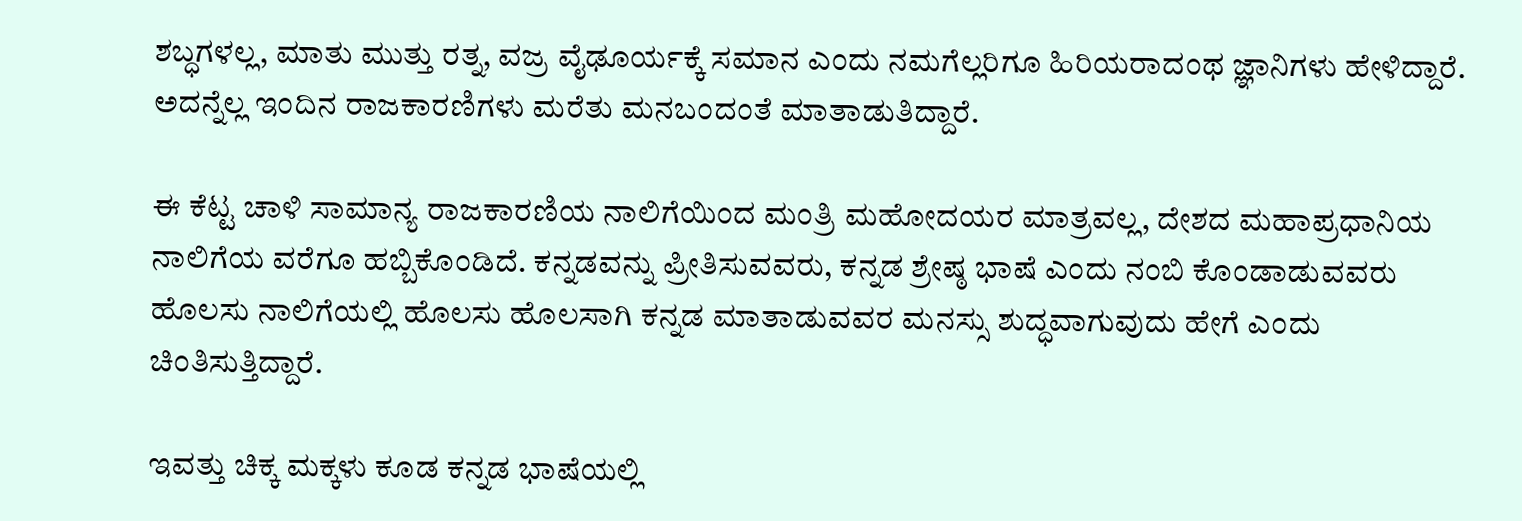ಶಬ್ಧಗಳಲ್ಲ, ಮಾತು ಮುತ್ತು ರತ್ನ, ವಜ್ರ ವೈಢೂರ್ಯಕ್ಕೆ ಸಮಾನ ಎಂದು ನಮಗೆಲ್ಲರಿಗೂ ಹಿರಿಯರಾದಂಥ ಜ್ಞಾನಿಗಳು ಹೇಳಿದ್ದಾರೆ. ಅದನ್ನೆಲ್ಲ ಇಂದಿನ ರಾಜಕಾರಣಿಗಳು ಮರೆತು ಮನಬಂದಂತೆ ಮಾತಾಡುತಿದ್ದಾರೆ.

ಈ ಕೆಟ್ಟ ಚಾಳಿ ಸಾಮಾನ್ಯ ರಾಜಕಾರಣಿಯ ನಾಲಿಗೆಯಿಂದ ಮಂತ್ರಿ ಮಹೋದಯರ ಮಾತ್ರವಲ್ಲ, ದೇಶದ ಮಹಾಪ್ರಧಾನಿಯ ನಾಲಿಗೆಯ ವರೆಗೂ ಹಬ್ಬಿಕೊಂಡಿದೆ. ಕನ್ನಡವನ್ನು ಪ್ರೀತಿಸುವವರು, ಕನ್ನಡ ಶ್ರೇಷ್ಠ ಭಾಷೆ ಎಂದು ನಂಬಿ ಕೊಂಡಾಡುವವರು ಹೊಲಸು ನಾಲಿಗೆಯಲ್ಲಿ ಹೊಲಸು ಹೊಲಸಾಗಿ ಕನ್ನಡ ಮಾತಾಡುವವರ ಮನಸ್ಸು ಶುದ್ಧವಾಗುವುದು ಹೇಗೆ ಎಂದು ಚಿಂತಿಸುತ್ತಿದ್ದಾರೆ.

ಇವತ್ತು ಚಿಕ್ಕ ಮಕ್ಕಳು ಕೂಡ ಕನ್ನಡ ಭಾಷೆಯಲ್ಲಿ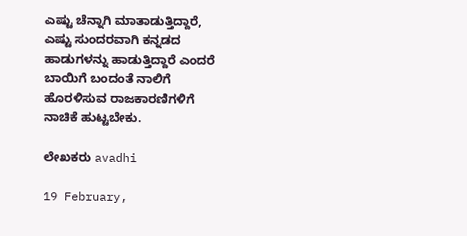ಎಷ್ಟು ಚೆನ್ನಾಗಿ ಮಾತಾಡುತ್ತಿದ್ದಾರೆ, ಎಷ್ಟು ಸುಂದರವಾಗಿ ಕನ್ನಡದ ಹಾಡುಗಳನ್ನು ಹಾಡುತ್ತಿದ್ದಾರೆ ಎಂದರೆ ಬಾಯಿಗೆ ಬಂದಂತೆ ನಾಲಿಗೆ ಹೊರಳಿಸುವ ರಾಜಕಾರಣಿಗಳಿಗೆ ನಾಚಿಕೆ ಹುಟ್ಟಬೇಕು.

ಲೇಖಕರು avadhi

19 February,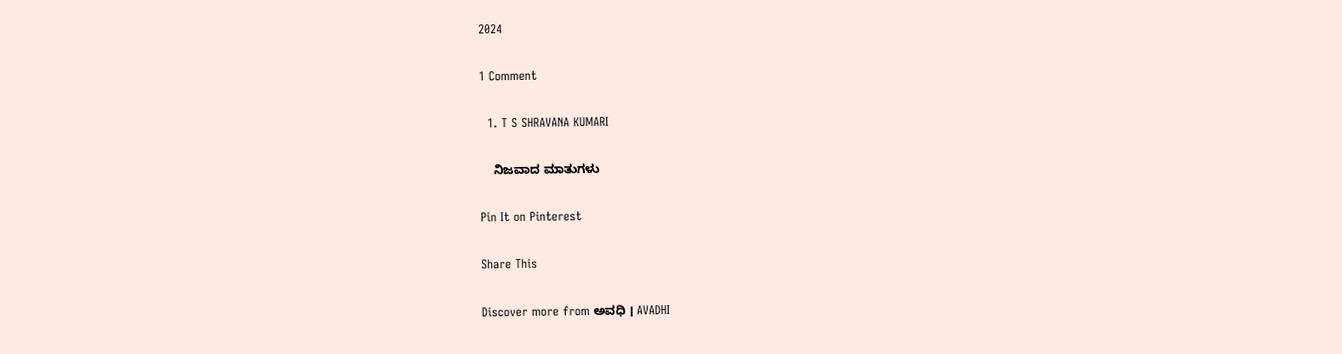2024

1 Comment

  1. T S SHRAVANA KUMARI

    ನಿಜವಾದ ಮಾತುಗಳು

Pin It on Pinterest

Share This

Discover more from ಅವಧಿ । AVADHI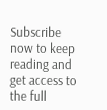Subscribe now to keep reading and get access to the full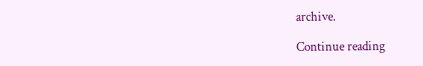archive.

Continue reading